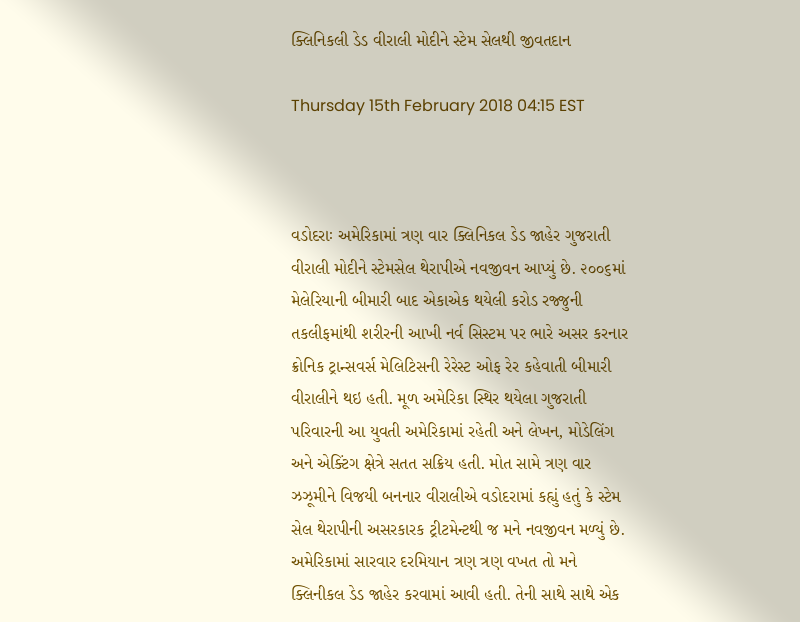ક્લિનિકલી ડેડ વીરાલી મોદીને સ્ટેમ સેલથી જીવતદાન

Thursday 15th February 2018 04:15 EST



વડોદરાઃ અમેરિકામાં ત્રણ વાર ક્લિનિકલ ડેડ જાહેર ગુજરાતી વીરાલી મોદીને સ્ટેમસેલ થેરાપીએ નવજીવન આપ્યું છે. ૨૦૦૬માં મેલેરિયાની બીમારી બાદ એકાએક થયેલી કરોડ રજ્જુની તકલીફમાંથી શરીરની આખી નર્વ સિસ્ટમ પર ભારે અસર કરનાર ક્રોનિક ટ્રાન્સવર્સ મેલિટિસની રેરેસ્ટ ઓફ રેર કહેવાતી બીમારી વીરાલીને થઇ હતી. મૂળ અમેરિકા સ્થિર થયેલા ગુજરાતી પરિવારની આ યુવતી અમેરિકામાં રહેતી અને લેખન, મોડેલિંગ અને એક્ટિંગ ક્ષેત્રે સતત સક્રિય હતી. મોત સામે ત્રણ વાર ઝઝૂમીને વિજયી બનનાર વીરાલીએ વડોદરામાં કહ્યું હતું કે સ્ટેમ સેલ થેરાપીની અસરકારક ટ્રીટમેન્ટથી જ મને નવજીવન મળ્યું છે.
અમેરિકામાં સારવાર દરમિયાન ત્રણ ત્રણ વખત તો મને ક્લિનીકલ ડેડ જાહેર કરવામાં આવી હતી. તેની સાથે સાથે એક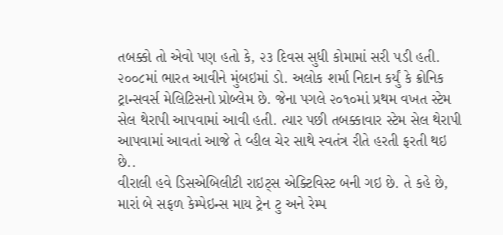તબક્કો તો એવો પણ હતો કે, ૨૩ દિવસ સુધી કોમામાં સરી પડી હતી. ૨૦૦૮માં ભારત આવીને મુંબઇમાં ડો. અલોક શર્મા નિદાન કર્યું કે ક્રોનિક ટ્રાન્સવર્સ મેલિટિસનો પ્રોબ્લેમ છે. જેના પગલે ૨૦૧૦માં પ્રથમ વખત સ્ટેમ સેલ થેરાપી આપવામાં આવી હતી. ત્યાર પછી તબક્કાવાર સ્ટેમ સેલ થેરાપી આપવામાં આવતાં આજે તે વ્હીલ ચેર સાથે સ્વતંત્ર રીતે હરતી ફરતી થઇ છે..
વીરાલી હવે ડિસએબિલીટી રાઇટ્સ એક્ટિવિસ્ટ બની ગઇ છે. તે કહે છે, મારાં બે સફળ કેમ્પેઇન્સ માય ટ્રેન ટુ અને રેમ્પ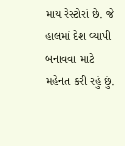માય રેસ્ટોરાં છે. જે હાલમાં દેશ વ્યાપી બનાવવા માટે મહેનત કરી રહું છું.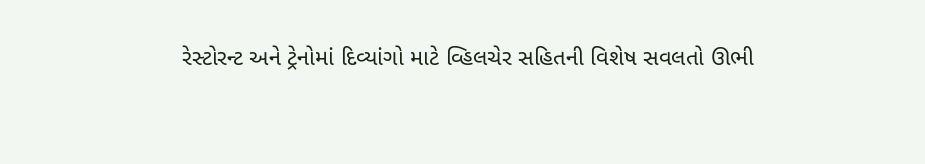રેસ્ટોરન્ટ અને ટ્રેનોમાં દિવ્યાંગો માટે વ્હિલચેર સહિતની વિશેષ સવલતો ઊભી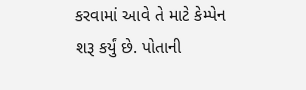કરવામાં આવે તે માટે કેમ્પેન શરૂ કર્યું છે. પોતાની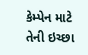કેમ્પેન માટે તેની ઇચ્છા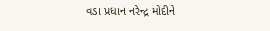વડા પ્રધાન નરેન્દ્ર મોદીને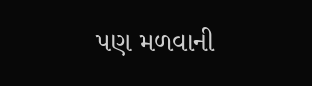પણ મળવાની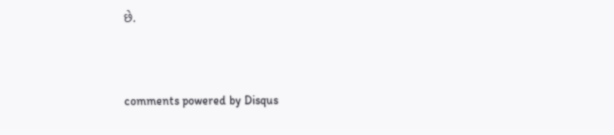છે.


comments powered by Disqus